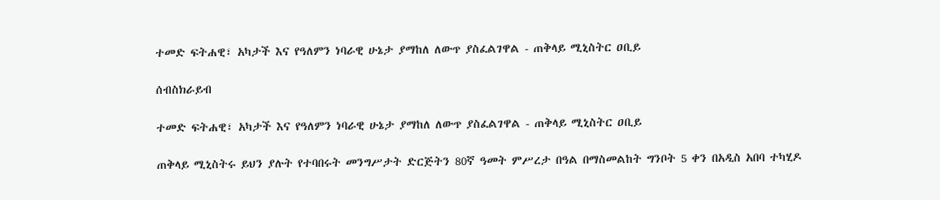ተመድ ፍትሐዊ፣ አካታች እና የዓለምን ነባራዊ ሁኔታ ያማከለ ለውጥ ያስፈልገዋል - ጠቅላይ ሚኒስትር ዐቢይ

ሰብስክራይብ

ተመድ ፍትሐዊ፣ አካታች እና የዓለምን ነባራዊ ሁኔታ ያማከለ ለውጥ ያስፈልገዋል - ጠቅላይ ሚኒስትር ዐቢይ

ጠቅላይ ሚኒስትሩ ይህን ያሉት የተባበሩት መንግሥታት ድርጅትን 80ኛ ዓመት ምሥረታ በዓል በማስመልከት ግንቦት 5 ቀን በአዲስ አበባ ተካሂዶ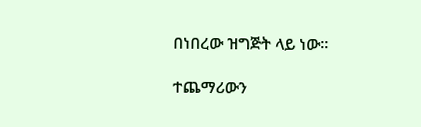በነበረው ዝግጅት ላይ ነው።

ተጨማሪውን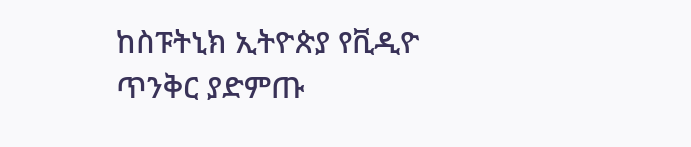ከስፑትኒክ ኢትዮጵያ የቪዲዮ ጥንቅር ያድምጡ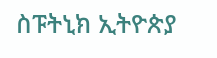ስፑትኒክ ኢትዮጵያ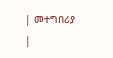| መተግበሪያ |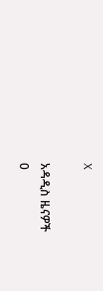X

አዳዲስ ዜናዎች
0